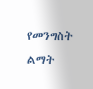የመንግስት ልማት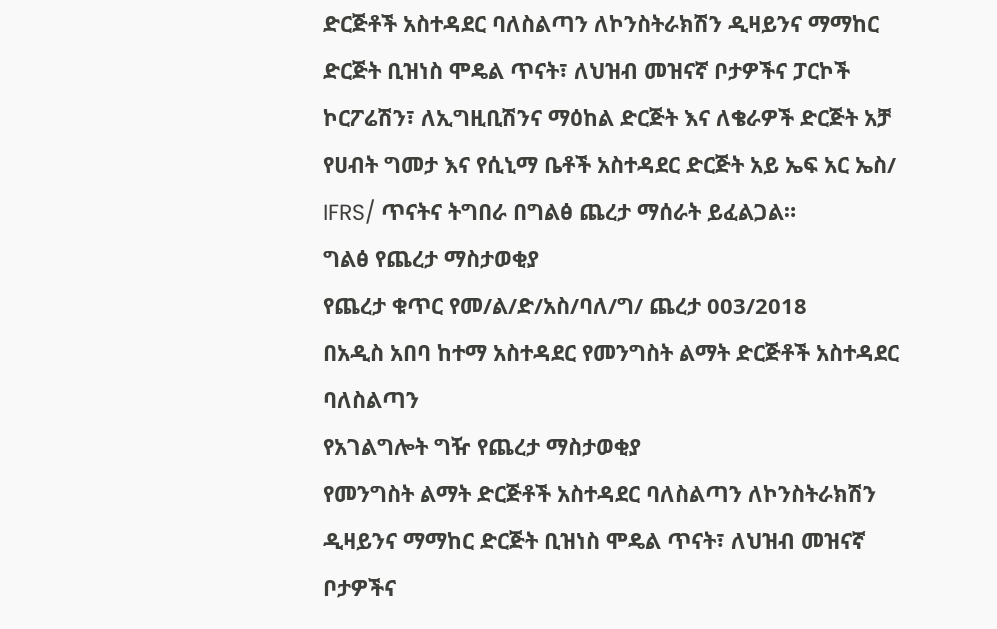ድርጅቶች አስተዳደር ባለስልጣን ለኮንስትራክሽን ዲዛይንና ማማከር ድርጅት ቢዝነስ ሞዴል ጥናት፣ ለህዝብ መዝናኛ ቦታዎችና ፓርኮች ኮርፖሬሽን፣ ለኢግዚቢሽንና ማዕከል ድርጅት እና ለቄራዎች ድርጅት አቻ የሀብት ግመታ እና የሲኒማ ቤቶች አስተዳደር ድርጅት አይ ኤፍ አር ኤስ/ IFRS/ ጥናትና ትግበራ በግልፅ ጨረታ ማሰራት ይፈልጋል።
ግልፅ የጨረታ ማስታወቂያ
የጨረታ ቁጥር የመ/ል/ድ/አስ/ባለ/ግ/ ጨረታ 003/2018
በአዲስ አበባ ከተማ አስተዳደር የመንግስት ልማት ድርጅቶች አስተዳደር ባለስልጣን
የአገልግሎት ግዥ የጨረታ ማስታወቂያ
የመንግስት ልማት ድርጅቶች አስተዳደር ባለስልጣን ለኮንስትራክሽን ዲዛይንና ማማከር ድርጅት ቢዝነስ ሞዴል ጥናት፣ ለህዝብ መዝናኛ ቦታዎችና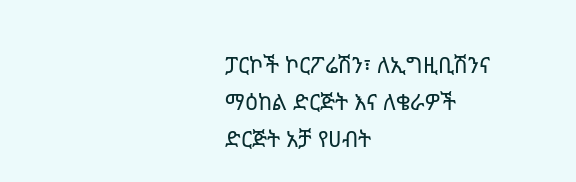ፓርኮች ኮርፖሬሽን፣ ለኢግዚቢሽንና ማዕከል ድርጅት እና ለቄራዎች ድርጅት አቻ የሀብት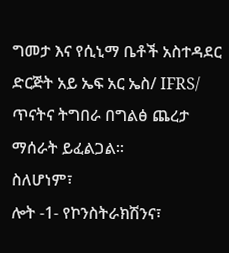ግመታ እና የሲኒማ ቤቶች አስተዳደር ድርጅት አይ ኤፍ አር ኤስ/ IFRS/ ጥናትና ትግበራ በግልፅ ጨረታ ማሰራት ይፈልጋል።
ስለሆነም፣
ሎት -1- የኮንስትራክሽንና፣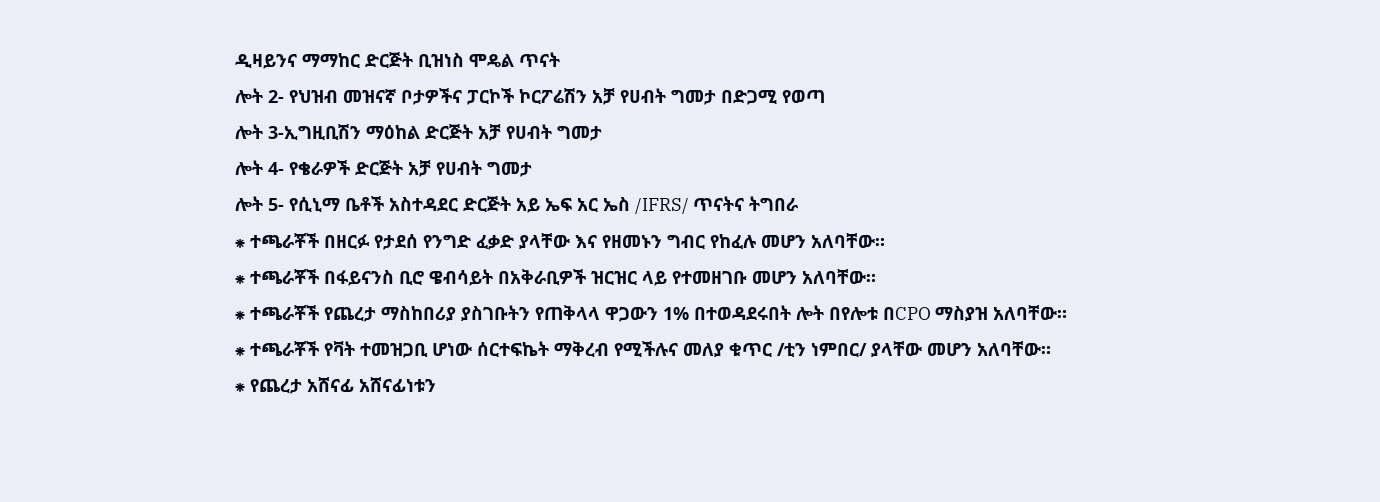ዲዛይንና ማማከር ድርጅት ቢዝነስ ሞዴል ጥናት
ሎት 2- የህዝብ መዝናኛ ቦታዎችና ፓርኮች ኮርፖሬሽን አቻ የሀብት ግመታ በድጋሚ የወጣ
ሎት 3-ኢግዚቢሽን ማዕከል ድርጅት አቻ የሀብት ግመታ
ሎት 4- የቄራዎች ድርጅት አቻ የሀብት ግመታ
ሎት 5- የሲኒማ ቤቶች አስተዳደር ድርጅት አይ ኤፍ አር ኤስ /IFRS/ ጥናትና ትግበራ
⁕ ተጫራቾች በዘርፉ የታደሰ የንግድ ፈቃድ ያላቸው እና የዘመኑን ግብር የከፈሉ መሆን አለባቸው።
⁕ ተጫራቾች በፋይናንስ ቢሮ ዌብሳይት በአቅራቢዎች ዝርዝር ላይ የተመዘገቡ መሆን አለባቸው።
⁕ ተጫራቾች የጨረታ ማስከበሪያ ያስገቡትን የጠቅላላ ዋጋውን 1% በተወዳደሩበት ሎት በየሎቱ በCPO ማስያዝ አለባቸው።
⁕ ተጫራቾች የቫት ተመዝጋቢ ሆነው ሰርተፍኬት ማቅረብ የሚችሉና መለያ ቁጥር /ቲን ነምበር/ ያላቸው መሆን አለባቸው።
⁕ የጨረታ አሸናፊ አሸናፊነቱን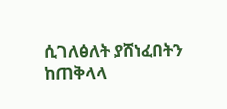ሲገለፅለት ያሸነፈበትን ከጠቅላላ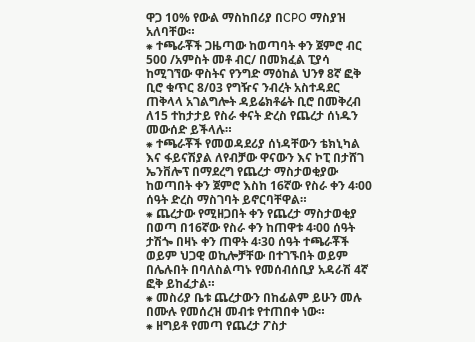ዋጋ 10% የውል ማስከበሪያ በCPO ማስያዝ አለባቸው።
⁕ ተጫራቾች ጋዜጣው ከወጣባት ቀን ጀምሮ ብር 500 /አምስት መቶ ብር/ በመክፈል ፒያሳ ከሚገኘው ዋስትና የንግድ ማዕከል ህንፃ 8ኛ ፎቅ ቢሮ ቁጥር 8/03 የግዥና ንብረት አስተዳደር ጠቅላላ አገልግሎት ዳይሬክቶሬት ቢሮ በመቅረብ ለ15 ተከታታይ የስራ ቀናት ድረስ የጨረታ ሰነዱን መውሰድ ይችላሉ።
⁕ ተጫራቾች የመወዳደሪያ ሰነዳቸውን ቴክኒካል እና ፋይናሽያል ለየብቻው ዋናውን እና ኮፒ በታሸገ ኤንቨሎፕ በማደረግ የጨረታ ማስታወቂያው ከወጣበት ቀን ጀምሮ እስከ 16ኛው የስራ ቀን 4፡00 ሰዓት ድረስ ማስገባት ይኖርባቸዋል።
⁕ ጨረታው የሚዘጋበት ቀን የጨረታ ማስታወቂያ በወጣ በ16ኛው የስራ ቀን ከጠዋቱ 4፡00 ሰዓት ታሽጐ በዛኑ ቀን ጠዋት 4፡30 ሰዓት ተጫራቾች ወይም ህጋዊ ወኪሎቻቸው በተገኙበት ወይም በሌሉበት በባለስልጣኑ የመሰብሰቢያ አዳራሽ 4ኛ ፎቅ ይከፈታል።
⁕ መስሪያ ቤቱ ጨረታውን በከፊልም ይሁን መሉ በሙሉ የመሰረዝ መብቱ የተጠበቀ ነው።
⁕ ዘግይቶ የመጣ የጨረታ ፖስታ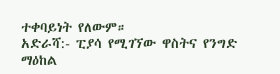ተቀባይነት የለውም።
አድራሻ:- ፒያሳ የሚገኘው ዋስትና የንግድ ማዕከል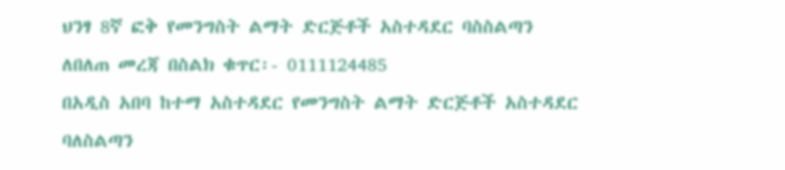ህንፃ 8ኛ ፎቅ የመንግስት ልማት ድርጅቶች አስተዳደር ባስስልጣን
ለበለጠ መረጃ በስልክ ቁጥር፡- 0111124485
በአዲስ አበባ ከተማ አስተዳደር የመንግስት ልማት ድርጅቶች አስተዳደር ባለስልጣን